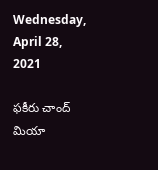Wednesday, April 28, 2021

ఫకీరు చాంద్ మియా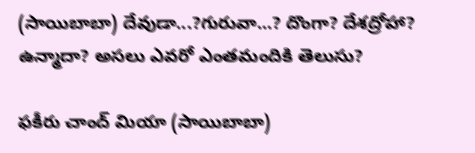(సాయిబాబా) దేవుడా...?గురువా...? దొంగా? దేశద్రోహా? ఉన్మాదా? అసలు ఎవరో ఎంతమందికి తెలుసు?

ఫకీరు చాంద్ మియా (సాయిబాబా)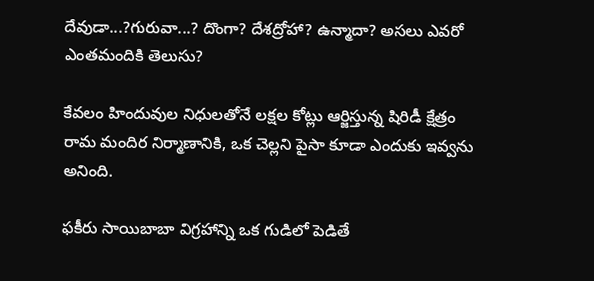దేవుడా...?గురువా...? దొంగా? దేశద్రోహా? ఉన్మాదా? అసలు ఎవరో ఎంతమందికి తెలుసు?

కేవలం హిందువుల నిధులతోనే లక్షల కోట్లు ఆర్జిస్తున్న షిరిడీ క్షేత్రం రామ మందిర నిర్మాణానికి, ఒక చెల్లని పైసా కూడా ఎందుకు ఇవ్వను అనింది.

ఫకీరు సాయిబాబా విగ్రహాన్ని ఒక గుడిలో పెడితే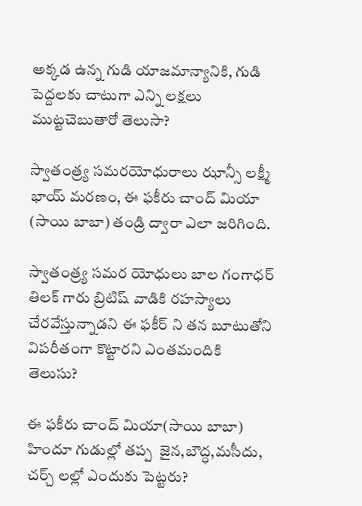అక్కడ ఉన్న గుడి యాజమాన్యానికి, గుడి పెద్దలకు చాటుగా ఎన్ని లక్షలు ముట్టచెబుతారో తెలుసా?

స్వాతంత్ర్య సమరయోధురాలు ఝాన్సీ లక్ష్మీ భాయ్ మరణం, ఈ ఫకీరు చాంద్ మియా (సాయి బాబా) తండ్రి ద్వారా ఎలా జరిగింది.

స్వాతంత్ర్య సమర యోధులు బాల గంగాధర్ తిలక్ గారు బ్రిటిష్ వాడికి రహస్యాలు చేరవేస్తున్నాడని ఈ ఫకీర్ ని తన బూటుతోని  విపరీతంగా కొట్టారని ఎంతమందికి తెలుసు?

ఈ ఫకీరు చాంద్ మియా(సాయి బాబా)  హిందూ గుడుల్లో తప్ప  జైన,బౌద్ధ,మసీదు, చర్చ్ లల్లో ఎందుకు పెట్టరు?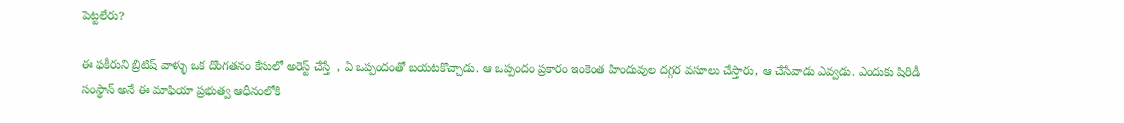పెట్టలేరు?

ఈ ఫకీరుని బ్రిటిష్ వాళ్ళు ఒక దొంగతనం కేసులో అరెస్ట్ చేస్తే  , ఏ ఒప్పందంతో బయటకొచ్చాడు. ఆ ఒప్పందం ప్రకారం ఇంకెంత హిందువుల దగ్గర వసూలు చేస్తారు, ఆ చేసేవాడు ఎవ్వడు. ఎందుకు షిరిడీ సంస్థాన్ అనే ఈ మాఫియా ప్రభుత్వ ఆధీనంలోకి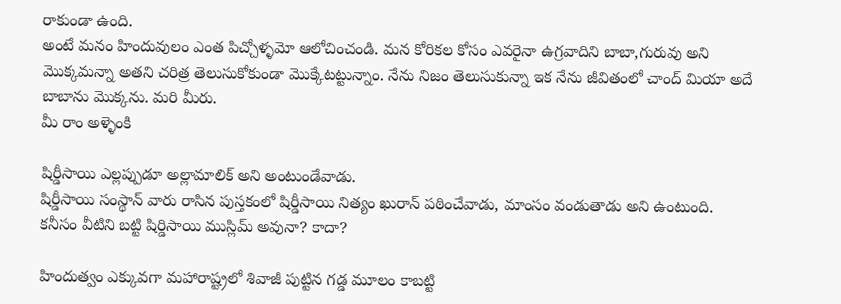రాకుండా ఉంది.
అంటే మనం హిందువులం ఎంత పిచ్చోళ్ళమో ఆలోచించండి. మన కోరికల కోసం ఎవరైనా ఉగ్రవాదిని బాబా,గురువు అని మొక్కమన్నా అతని చరిత్ర తెలుసుకోకుండా మొక్కేటట్టున్నాం. నేను నిజం తెలుసుకున్నా ఇక నేను జీవితంలో చాంద్ మియా అదే బాబాను మొక్కను. మరి మీరు.
మీ రాం అళ్ళెంకి

షిర్డీసాయి ఎల్లప్పుడూ అల్లామాలిక్ అని అంటుండేవాడు.
షిర్డీసాయి సంస్థాన్ వారు రాసిన పుస్తకంలో షిర్డీసాయి నిత్యం ఖురాన్ పఠించేవాడు, మాంసం వండుతాడు అని ఉంటుంది.
కనీసం వీటిని బట్టి షిర్డిసాయి ముస్లిమ్ అవునా? కాదా?

హిందుత్వం ఎక్కువగా మహారాష్ట్రలో శివాజీ పుట్టిన గడ్డ మూలం కాబట్టి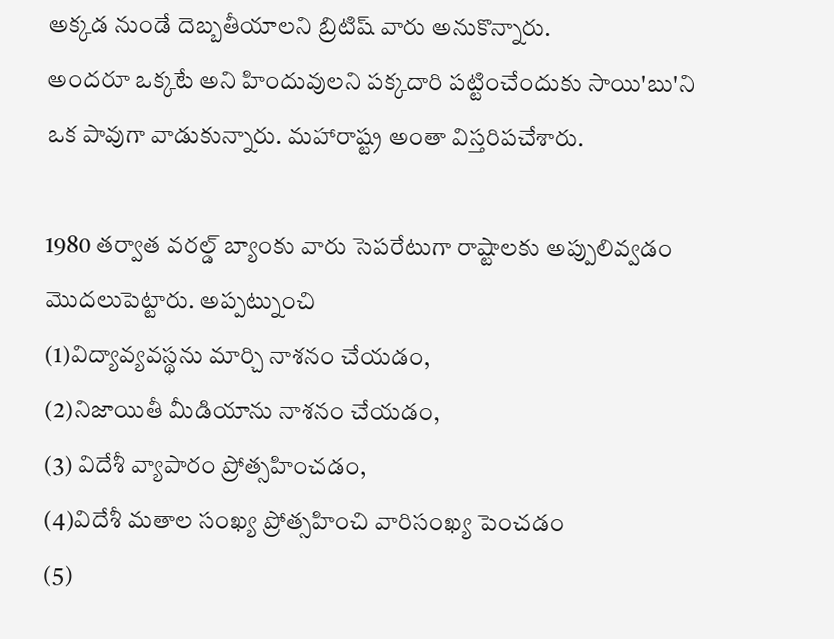అక్కడ నుండే దెబ్బతీయాలని బ్రిటిష్ వారు అనుకొన్నారు.
అందరూ ఒక్కటే అని హిందువులని పక్కదారి పట్టించేందుకు సాయి'బు'ని ఒక పావుగా వాడుకున్నారు. మహారాష్ట్ర అంతా విస్తరిపచేశారు.

1980 తర్వాత వరల్డ్ బ్యాంకు వారు సెపరేటుగా రాష్టాలకు అప్పులివ్వడం మొదలుపెట్టారు. అప్పట్నుంచి
(1)విద్యావ్యవస్థను మార్చి నాశనం చేయడం,
(2)నిజాయితీ మీడియాను నాశనం చేయడం,
(3) విదేశీ వ్యాపారం ప్రోత్సహించడం,
(4)విదేశీ మతాల సంఖ్య ప్రోత్సహించి వారిసంఖ్య పెంచడం
(5)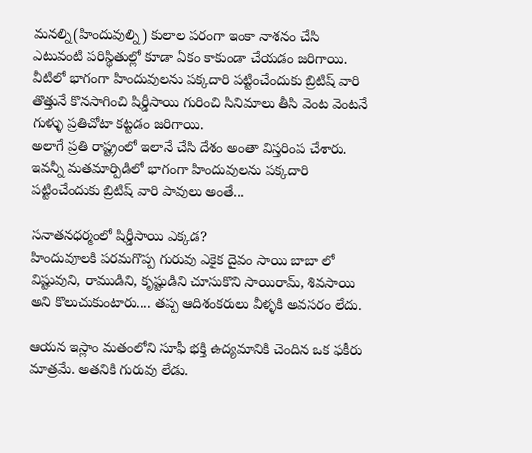మనల్ని(హిందువుల్ని) కులాల పరంగా ఇంకా నాశనం చేసి ఎటువంటి పరిస్థితుల్లో కూడా ఏకం కాకుండా చేయడం జరిగాయి.
వీటిలో భాగంగా హిందువులను పక్కదారి పట్టించేందుకు బ్రిటిష్ వారి తొత్తునే కొనసాగించి షిర్డీసాయి గురించి సినిమాలు తీసి వెంట వెంటనే గుళ్ళు ప్రతిచోటా కట్టడం జరిగాయి.
అలాగే ప్రతి రాష్ట్రంలో ఇలానే చేసి దేశం అంతా విస్తరింప చేశారు.
ఇవన్నీ మతమార్పిడిలో భాగంగా హిందువులను పక్కదారి పట్టించేందుకు బ్రిటిష్ వారి పావులు అంతే...

సనాతనధర్మంలో షిర్డీసాయి ఎక్కడ?
హిందువూలకి పరమగొప్ప గురువు ఎకైక దైవం సాయి బాబా లో విష్టువుని, రాముడిని, కృష్టుడిని చూసుకొని సాయిరామ్, శివసాయి అని కొలుచుకుంటారు.... తప్ప ఆదిశంకరులు వీళ్ళకి అవసరం లేదు.

ఆయన ఇస్లాం మతంలోని సూఫీ భక్తి ఉద్యమానికి చెందిన ఒక ఫకీరు మాత్రమే. అతనికి గురువు లేడు.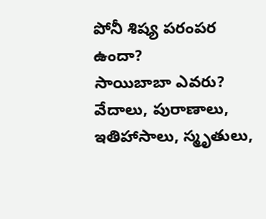పోనీ శిష్య పరంపర ఉందా?
సాయిబాబా ఎవరు?
వేదాలు, పురాణాలు, ఇతిహాసాలు, స్మృతులు,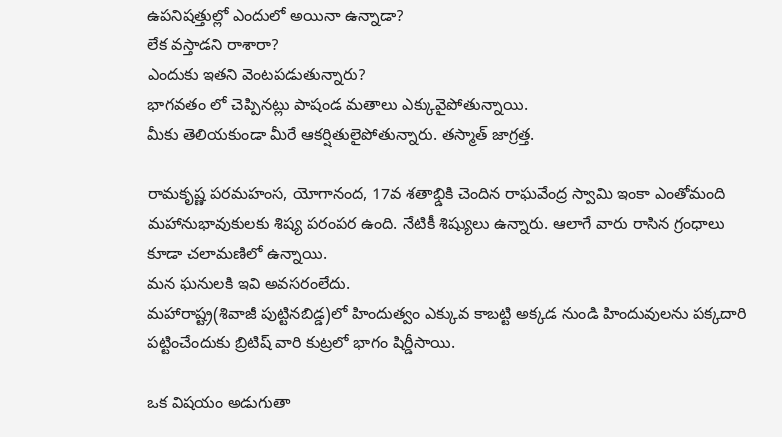ఉపనిషత్తుల్లో ఎందులో అయినా ఉన్నాడా?
లేక వస్తాడని రాశారా?
ఎందుకు ఇతని వెంటపడుతున్నారు?
భాగవతం లో చెప్పినట్లు పాషండ మతాలు ఎక్కువైపోతున్నాయి.
మీకు తెలియకుండా మీరే ఆకర్షితులైపోతున్నారు. తస్మాత్ జాగ్రత్త.

రామకృష్ణ పరమహంస, యోగానంద, 17వ శతాభ్డికి చెందిన రాఘవేంద్ర స్వామి ఇంకా ఎంతోమంది మహానుభావుకులకు శిష్య పరంపర ఉంది. నేటికీ శిష్యులు ఉన్నారు. ఆలాగే వారు రాసిన గ్రంధాలు కూడా చలామణిలో ఉన్నాయి.
మన ఘనులకి ఇవి అవసరంలేదు.
మహారాష్ట్ర(శివాజీ పుట్టినబిడ్డ)లో హిందుత్వం ఎక్కువ కాబట్టి అక్కడ నుండి హిందువులను పక్కదారి పట్టించేందుకు బ్రిటిష్ వారి కుట్రలో భాగం షిర్డీసాయి.

ఒక విషయం అడుగుతా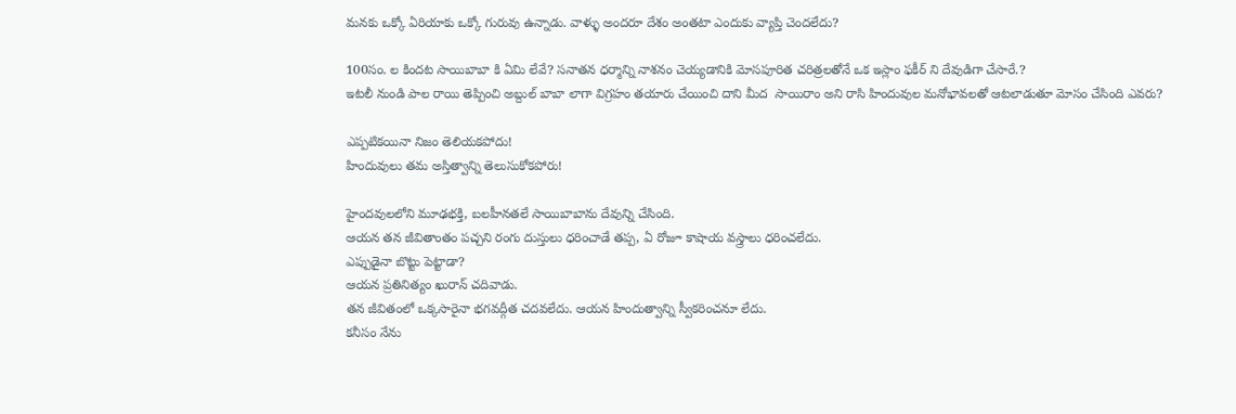మనకు ఒక్కో ఏరియాకు ఒక్కో గురువు ఉన్నాడు. వాళ్ళు అందరూ దేశం అంతటా ఎందుకు వ్యాప్తి చెందలేదు?

100సం. ల కిందట సాయిబాబా కి ఏమి లేవే? సనాతన ధర్మాన్ని నాశనం చెయ్యడానికి మోసపూరిత చరిత్రలతోనే ఒక ఇస్లాం ఫకీర్ ని దేవుడిగా చేసారే.?
ఇటలీ నుండి పాల రాయి తెప్పించి అబ్దుల్ బాబా లాగా విగ్రహం తయారు చేయించి దాని మీద  సాయిరాం అని రాసి హిందువుల మనోభావలతో ఆటలాడుతూ మోసం చేసింది ఎవరు?

ఎప్పటికయినా నిజం తెలియకపోదు!
హిందువులు తమ అస్తిత్వాన్ని తెలుసుకోకపోరు!

హైందవులలోని మూఢభక్తి, బలహీనతలే సాయిబాబాను దేవున్ని చేసింది.
ఆయన తన జీవితాంతం పచ్చని రంగు దుస్తులు ధరించాడే తప్ప, ఏ రోజూ కాషాయ వస్త్రాలు ధరించలేదు.
ఎప్పుడైనా బొట్టు పెట్టాడా?
ఆయన ప్రతినిత్యం ఖురాన్ చదివాడు.
తన జీవితంలో ఒక్కసారైనా భగవద్గీత చదవలేదు. ఆయన హిందుత్వాన్ని స్వీకరించనూ లేదు.
కనీసం నేను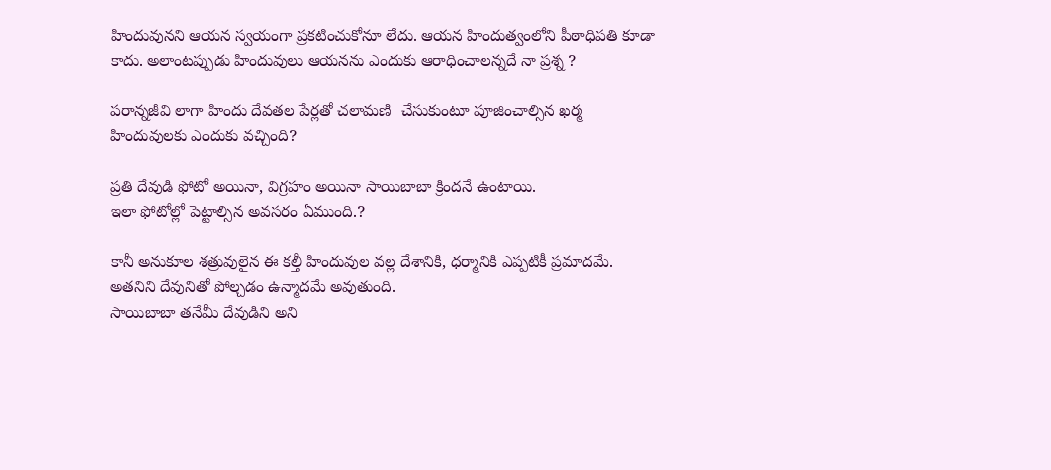హిందువునని ఆయన స్వయంగా ప్రకటించుకోనూ లేదు. ఆయన హిందుత్వంలోని పీఠాధిపతి కూడా కాదు. అలాంటప్పుడు హిందువులు ఆయనను ఎందుకు ఆరాధించాలన్నదే నా ప్రశ్న ?

పరాన్నజీవి లాగా హిందు దేవతల పేర్లతో చలామణి  చేసుకుంటూ పూజించాల్సిన ఖర్మ హిందువులకు ఎందుకు వచ్చింది?

ప్రతి దేవుడి ఫోటో అయినా, విగ్రహం అయినా సాయిబాబా క్రిందనే ఉంటాయి.
ఇలా ఫోటోల్లో పెట్టాల్సిన అవసరం ఏముంది.?

కానీ అనుకూల శత్రువులైన ఈ కల్తీ హిందువుల వల్ల దేశానికి, ధర్మానికి ఎప్పటికీ ప్రమాదమే.
అతనిని దేవునితో పోల్చడం ఉన్మాదమే అవుతుంది.
సాయిబాబా తనేమీ దేవుడిని అని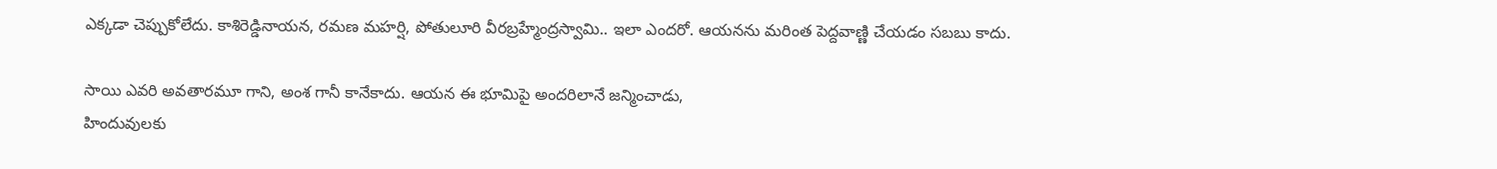ఎక్కడా చెప్పుకోలేదు. కాశిరెడ్డినాయన, రమణ మహర్షి, పోతులూరి వీరబ్రహ్మేంద్రస్వామి.. ఇలా ఎందరో. ఆయనను మరింత పెద్దవాణ్ణి చేయడం సబబు కాదు.

సాయి ఎవరి అవతారమూ గాని, అంశ గానీ కానేకాదు. ఆయన ఈ భూమిపై అందరిలానే జన్మించాడు,
హిందువులకు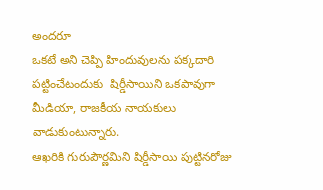అందరూ
ఒకటే అని చెప్పి హిందువులను పక్కదారి పట్టించేటందుకు  షిర్డీసాయిని ఒకపావుగా మీడియా, రాజకీయ నాయకులు  వాడుకుంటున్నారు.
ఆఖరికి గురుపౌర్ణమిని షిర్డీసాయి పుట్టినరోజు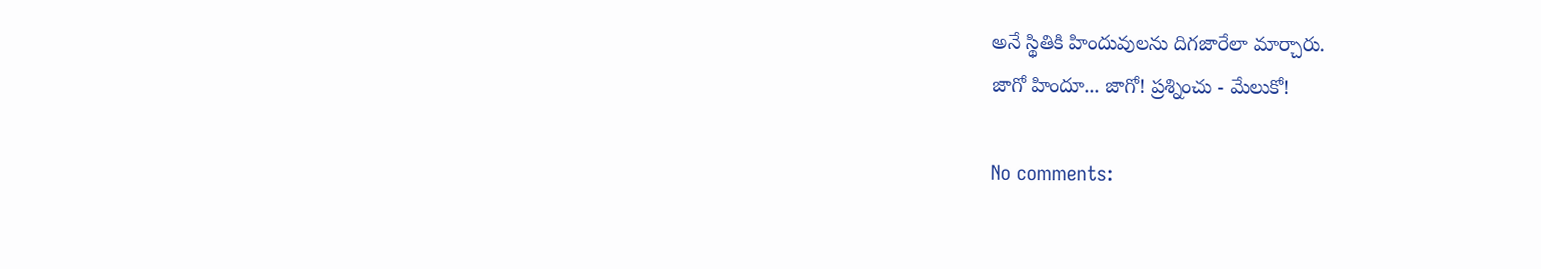అనే స్థితికి హిందువులను దిగజారేలా మార్చారు.
జాగో హిందూ... జాగో! ప్రశ్నించు - మేలుకో!

No comments: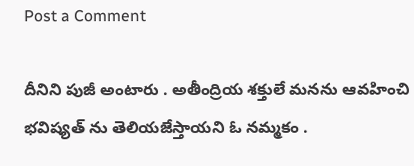Post a Comment

దీనిని పుజీ అంటారు . అతీంద్రియ శక్తులే మనను ఆవహించి భవిష్యత్ ను తెలియజేస్తాయని ఓ నమ్మకం .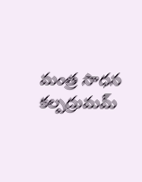మంత్ర సాధన కల్పద్రుమమ్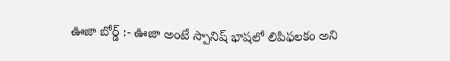ఊజా బోర్డ్ :- ఊజా అంటే స్పానిష్ భాషలో లిపిఫలకం అని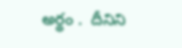అర్థం .  దీనిని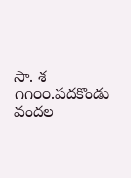సా. శ ౧౧౦౦.పదకొండు వందల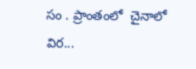సం . ప్రాంతంలో  చైనాలో విర...